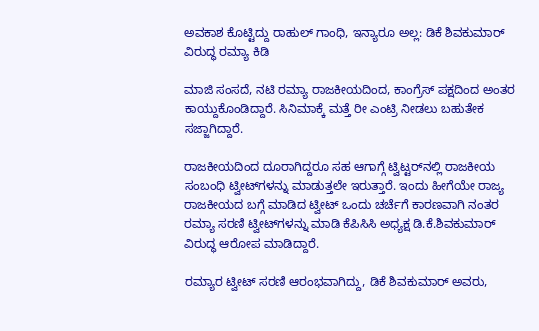ಅವಕಾಶ ಕೊಟ್ಟಿದ್ದು ರಾಹುಲ್ ಗಾಂಧಿ, ಇನ್ಯಾರೂ ಅಲ್ಲ: ಡಿಕೆ ಶಿವಕುಮಾರ್ ವಿರುದ್ಧ ರಮ್ಯಾ ಕಿಡಿ

ಮಾಜಿ ಸಂಸದೆ, ನಟಿ ರಮ್ಯಾ ರಾಜಕೀಯದಿಂದ, ಕಾಂಗ್ರೆಸ್ ಪಕ್ಷದಿಂದ ಅಂತರ ಕಾಯ್ದುಕೊಂಡಿದ್ದಾರೆ. ಸಿನಿಮಾಕ್ಕೆ ಮತ್ತೆ ರೀ ಎಂಟ್ರಿ ನೀಡಲು ಬಹುತೇಕ ಸಜ್ಜಾಗಿದ್ದಾರೆ.

ರಾಜಕೀಯದಿಂದ ದೂರಾಗಿದ್ದರೂ ಸಹ ಆಗಾಗ್ಗೆ ಟ್ವಿಟ್ಟರ್‌ನಲ್ಲಿ ರಾಜಕೀಯ ಸಂಬಂಧಿ ಟ್ವೀಟ್‌ಗಳನ್ನು ಮಾಡುತ್ತಲೇ ಇರುತ್ತಾರೆ. ಇಂದು ಹೀಗೆಯೇ ರಾಜ್ಯ ರಾಜಕೀಯದ ಬಗ್ಗೆ ಮಾಡಿದ ಟ್ವೀಟ್ ಒಂದು ಚರ್ಚೆಗೆ ಕಾರಣವಾಗಿ ನಂತರ ರಮ್ಯಾ ಸರಣಿ ಟ್ವೀಟ್‌ಗಳನ್ನು ಮಾಡಿ ಕೆಪಿಸಿಸಿ ಅಧ್ಯಕ್ಷ ಡಿ.ಕೆ.ಶಿವಕುಮಾರ್ ವಿರುದ್ಧ ಆರೋಪ ಮಾಡಿದ್ದಾರೆ.

ರಮ್ಯಾರ ಟ್ವೀಟ್ ಸರಣಿ ಆರಂಭವಾಗಿದ್ದು, ಡಿಕೆ ಶಿವಕುಮಾರ್ ಅವರು,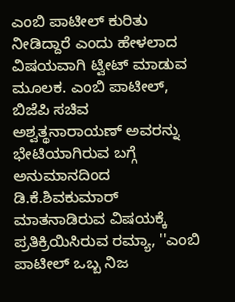ಎಂಬಿ ಪಾಟೀಲ್ ಕುರಿತು ನೀಡಿದ್ದಾರೆ ಎಂದು ಹೇಳಲಾದ ವಿಷಯವಾಗಿ ಟ್ವೀಟ್ ಮಾಡುವ ಮೂಲಕ. ಎಂಬಿ ಪಾಟೀಲ್, ಬಿಜೆಪಿ ಸಚಿವ ಅಶ್ವತ್ಥನಾರಾಯಣ್ ಅವರನ್ನು ಭೇಟಿಯಾಗಿರುವ ಬಗ್ಗೆ ಅನುಮಾನದಿಂದ ಡಿ.ಕೆ.ಶಿವಕುಮಾರ್ ಮಾತನಾಡಿರುವ ವಿಷಯಕ್ಕೆ ಪ್ರತಿಕ್ರಿಯಿಸಿರುವ ರಮ್ಯಾ, ''ಎಂಬಿ ಪಾಟೀಲ್ ಒಬ್ಬ ನಿಜ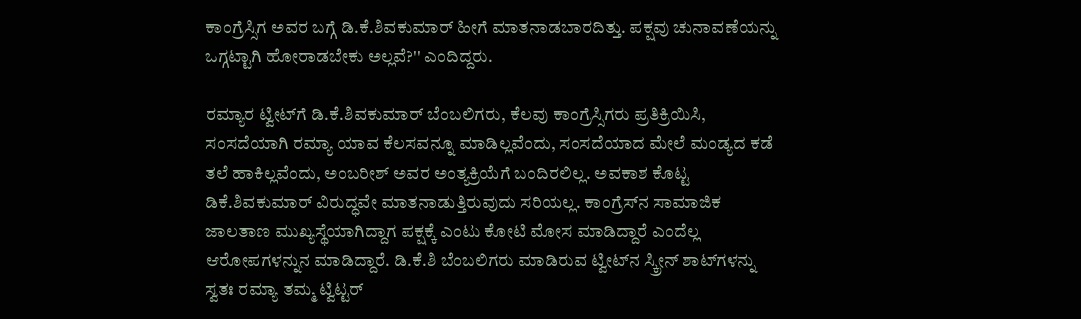ಕಾಂಗ್ರೆಸ್ಸಿಗ ಅವರ ಬಗ್ಗೆ ಡಿ.ಕೆ.ಶಿವಕುಮಾರ್ ಹೀಗೆ ಮಾತನಾಡಬಾರದಿತ್ತು. ಪಕ್ಷವು ಚುನಾವಣೆಯನ್ನು ಒಗ್ಗಟ್ಟಾಗಿ ಹೋರಾಡಬೇಕು ಅಲ್ಲವೆ?'' ಎಂದಿದ್ದರು.

ರಮ್ಯಾರ ಟ್ವೀಟ್‌ಗೆ ಡಿ.ಕೆ.ಶಿವಕುಮಾರ್ ಬೆಂಬಲಿಗರು, ಕೆಲವು ಕಾಂಗ್ರೆಸ್ಸಿಗರು ಪ್ರತಿಕ್ರಿಯಿಸಿ, ಸಂಸದೆಯಾಗಿ ರಮ್ಯಾ ಯಾವ ಕೆಲಸವನ್ನೂ ಮಾಡಿಲ್ಲವೆಂದು, ಸಂಸದೆಯಾದ ಮೇಲೆ ಮಂಡ್ಯದ ಕಡೆ ತಲೆ ಹಾಕಿಲ್ಲವೆಂದು, ಅಂಬರೀಶ್ ಅವರ ಅಂತ್ಯಕ್ರಿಯೆಗೆ ಬಂದಿರಲಿಲ್ಲ. ಅವಕಾಶ ಕೊಟ್ಟ ಡಿಕೆ.ಶಿವಕುಮಾರ್ ವಿರುದ್ಧವೇ ಮಾತನಾಡುತ್ತಿರುವುದು ಸರಿಯಲ್ಲ. ಕಾಂಗ್ರೆಸ್‌ನ ಸಾಮಾಜಿಕ ಜಾಲತಾಣ ಮುಖ್ಯಸ್ಥೆಯಾಗಿದ್ದಾಗ ಪಕ್ಷಕ್ಕೆ ಎಂಟು ಕೋಟಿ ಮೋಸ ಮಾಡಿದ್ದಾರೆ ಎಂದೆಲ್ಲ ಆರೋಪಗಳನ್ನುನ ಮಾಡಿದ್ದಾರೆ. ಡಿ.ಕೆ.ಶಿ ಬೆಂಬಲಿಗರು ಮಾಡಿರುವ ಟ್ವೀಟ್‌ನ ಸ್ಕ್ರೀನ್‌ ಶಾಟ್‌ಗಳನ್ನು ಸ್ವತಃ ರಮ್ಯಾ ತಮ್ಮ ಟ್ವಿಟ್ಟರ್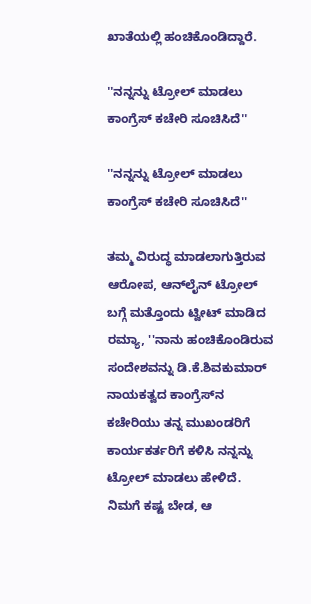ಖಾತೆಯಲ್ಲಿ ಹಂಚಿಕೊಂಡಿದ್ದಾರೆ.

''ನನ್ನನ್ನು ಟ್ರೋಲ್ ಮಾಡಲು ಕಾಂಗ್ರೆಸ್ ಕಚೇರಿ ಸೂಚಿಸಿದೆ''

''ನನ್ನನ್ನು ಟ್ರೋಲ್ ಮಾಡಲು ಕಾಂಗ್ರೆಸ್ ಕಚೇರಿ ಸೂಚಿಸಿದೆ''

ತಮ್ಮ ವಿರುದ್ಧ ಮಾಡಲಾಗುತ್ತಿರುವ ಆರೋಪ, ಆನ್‌ಲೈನ್ ಟ್ರೋಲ್‌ ಬಗ್ಗೆ ಮತ್ತೊಂದು ಟ್ವೀಟ್‌ ಮಾಡಿದ ರಮ್ಯಾ, ''ನಾನು ಹಂಚಿಕೊಂಡಿರುವ ಸಂದೇಶವನ್ನು ಡಿ.ಕೆ.ಶಿವಕುಮಾರ್ ನಾಯಕತ್ವದ ಕಾಂಗ್ರೆಸ್‌ನ ಕಚೇರಿಯು ತನ್ನ ಮುಖಂಡರಿಗೆ ಕಾರ್ಯಕರ್ತರಿಗೆ ಕಳಿಸಿ ನನ್ನನ್ನು ಟ್ರೋಲ್ ಮಾಡಲು ಹೇಳಿದೆ. ನಿಮಗೆ ಕಷ್ಟ ಬೇಡ, ಆ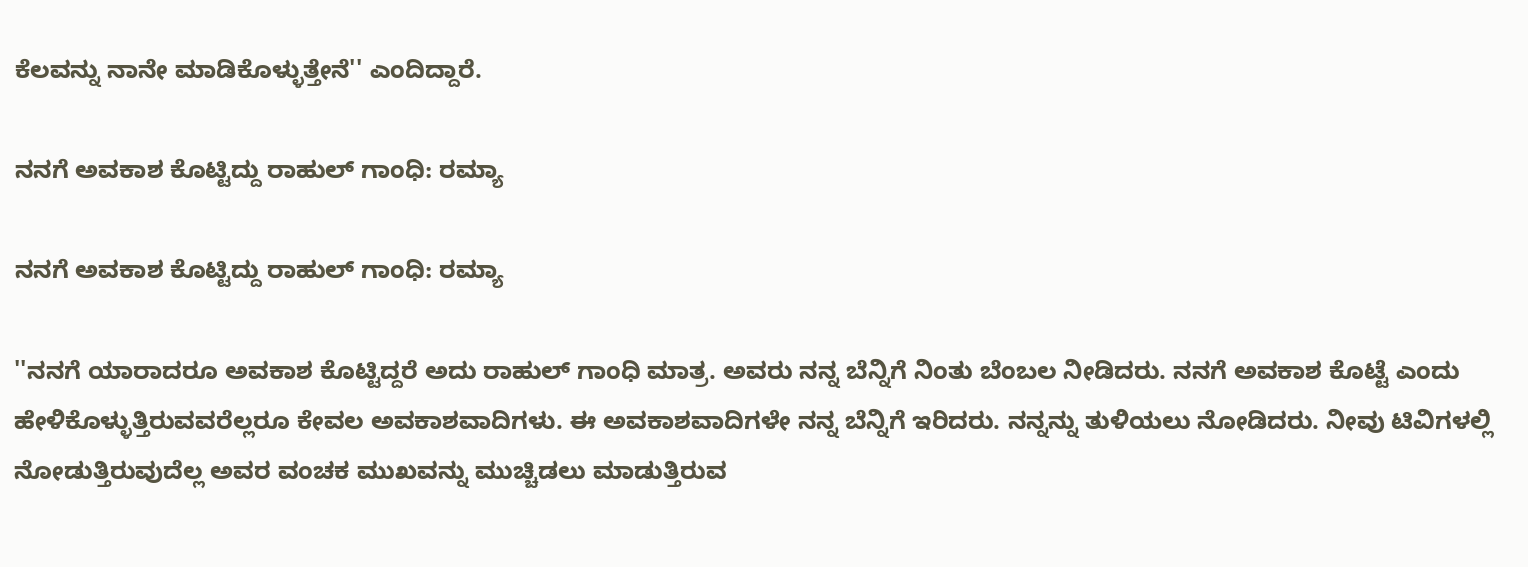ಕೆಲವನ್ನು ನಾನೇ ಮಾಡಿಕೊಳ್ಳುತ್ತೇನೆ'' ಎಂದಿದ್ದಾರೆ.

ನನಗೆ ಅವಕಾಶ ಕೊಟ್ಟಿದ್ದು ರಾಹುಲ್ ಗಾಂಧಿ: ರಮ್ಯಾ

ನನಗೆ ಅವಕಾಶ ಕೊಟ್ಟಿದ್ದು ರಾಹುಲ್ ಗಾಂಧಿ: ರಮ್ಯಾ

''ನನಗೆ ಯಾರಾದರೂ ಅವಕಾಶ ಕೊಟ್ಟಿದ್ದರೆ ಅದು ರಾಹುಲ್ ಗಾಂಧಿ ಮಾತ್ರ. ಅವರು ನನ್ನ ಬೆನ್ನಿಗೆ ನಿಂತು ಬೆಂಬಲ ನೀಡಿದರು. ನನಗೆ ಅವಕಾಶ ಕೊಟ್ಟೆ ಎಂದು ಹೇಳಿಕೊಳ್ಳುತ್ತಿರುವವರೆಲ್ಲರೂ ಕೇವಲ ಅವಕಾಶವಾದಿಗಳು. ಈ ಅವಕಾಶವಾದಿಗಳೇ ನನ್ನ ಬೆನ್ನಿಗೆ ಇರಿದರು. ನನ್ನನ್ನು ತುಳಿಯಲು ನೋಡಿದರು. ನೀವು ಟಿವಿಗಳಲ್ಲಿ ನೋಡುತ್ತಿರುವುದೆಲ್ಲ ಅವರ ವಂಚಕ ಮುಖವನ್ನು ಮುಚ್ಚಿಡಲು ಮಾಡುತ್ತಿರುವ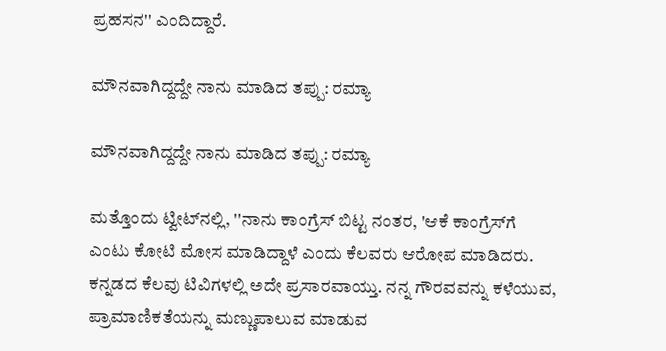ಪ್ರಹಸನ'' ಎಂದಿದ್ದಾರೆ.

ಮೌನವಾಗಿದ್ದದ್ದೇ ನಾನು ಮಾಡಿದ ತಪ್ಪು: ರಮ್ಯಾ

ಮೌನವಾಗಿದ್ದದ್ದೇ ನಾನು ಮಾಡಿದ ತಪ್ಪು: ರಮ್ಯಾ

ಮತ್ತೊಂದು ಟ್ವೀಟ್‌ನಲ್ಲಿ, ''ನಾನು ಕಾಂಗ್ರೆಸ್ ಬಿಟ್ಟ ನಂತರ, 'ಆಕೆ ಕಾಂಗ್ರೆಸ್‌ಗೆ ಎಂಟು ಕೋಟಿ ಮೋಸ ಮಾಡಿದ್ದಾಳೆ ಎಂದು ಕೆಲವರು ಆರೋಪ ಮಾಡಿದರು. ಕನ್ನಡದ ಕೆಲವು ಟಿವಿಗಳಲ್ಲಿ ಅದೇ ಪ್ರಸಾರವಾಯ್ತು. ನನ್ನ ಗೌರವವನ್ನು ಕಳೆಯುವ, ಪ್ರಾಮಾಣಿಕತೆಯನ್ನು ಮಣ್ಣುಪಾಲುವ ಮಾಡುವ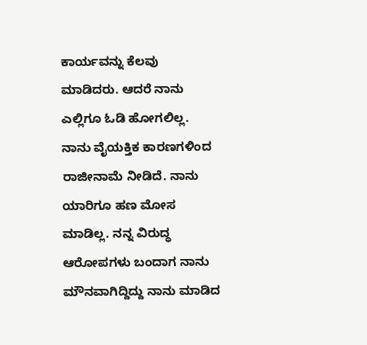ಕಾರ್ಯವನ್ನು ಕೆಲವು ಮಾಡಿದರು. ಆದರೆ ನಾನು ಎಲ್ಲಿಗೂ ಓಡಿ ಹೋಗಲಿಲ್ಲ. ನಾನು ವೈಯಕ್ತಿಕ ಕಾರಣಗಳಿಂದ ರಾಜೀನಾಮೆ ನೀಡಿದೆ. ನಾನು ಯಾರಿಗೂ ಹಣ ಮೋಸ ಮಾಡಿಲ್ಲ. ನನ್ನ ವಿರುದ್ಧ ಆರೋಪಗಳು ಬಂದಾಗ ನಾನು ಮೌನವಾಗಿದ್ದಿದ್ದು ನಾನು ಮಾಡಿದ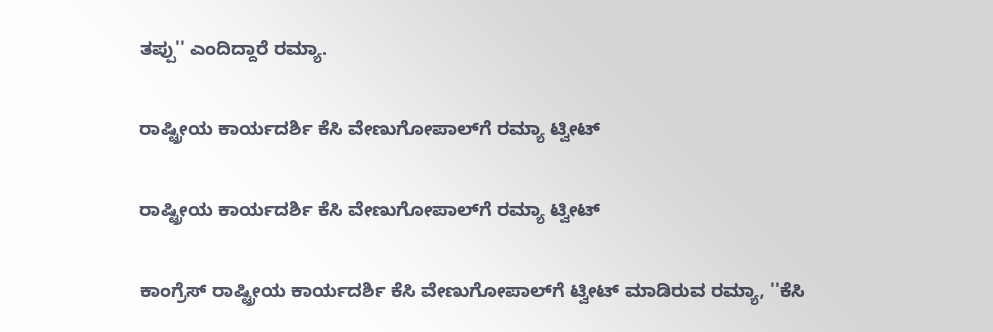ತಪ್ಪು'' ಎಂದಿದ್ದಾರೆ ರಮ್ಯಾ.

ರಾಷ್ಟ್ರೀಯ ಕಾರ್ಯದರ್ಶಿ ಕೆಸಿ ವೇಣುಗೋಪಾಲ್‌ಗೆ ರಮ್ಯಾ ಟ್ವೀಟ್‌

ರಾಷ್ಟ್ರೀಯ ಕಾರ್ಯದರ್ಶಿ ಕೆಸಿ ವೇಣುಗೋಪಾಲ್‌ಗೆ ರಮ್ಯಾ ಟ್ವೀಟ್‌

ಕಾಂಗ್ರೆಸ್ ರಾಷ್ಟ್ರೀಯ ಕಾರ್ಯದರ್ಶಿ ಕೆಸಿ ವೇಣುಗೋಪಾಲ್‌ಗೆ ಟ್ವೀಟ್‌ ಮಾಡಿರುವ ರಮ್ಯಾ, ''ಕೆಸಿ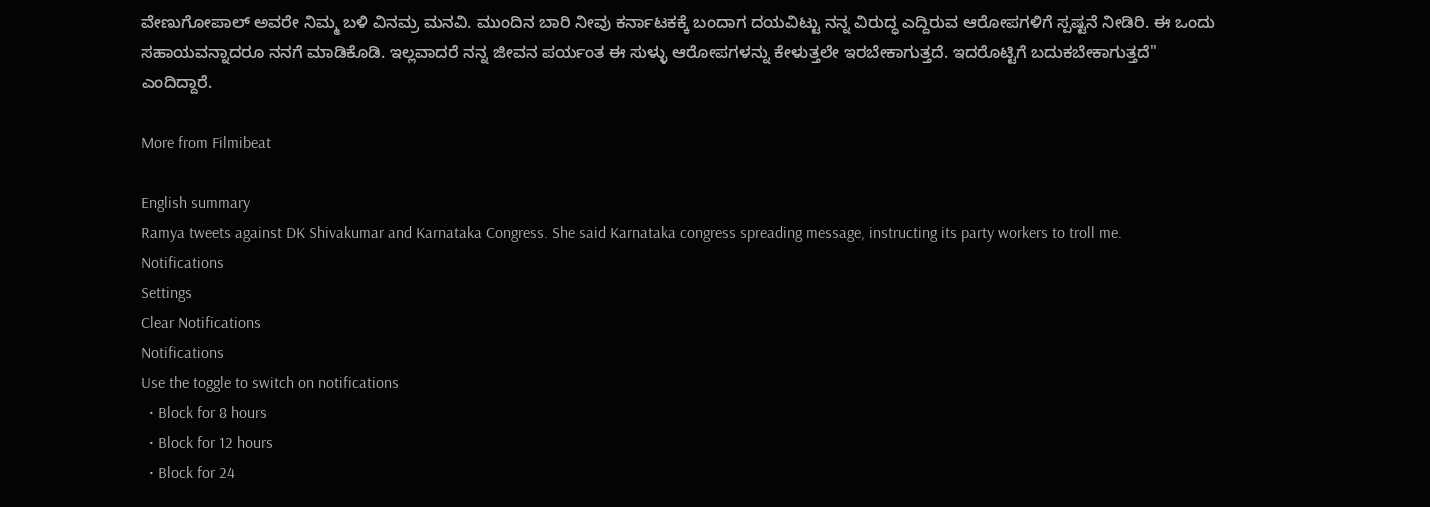ವೇಣುಗೋಪಾಲ್ ಅವರೇ ನಿಮ್ಮ ಬಳಿ ವಿನಮ್ರ ಮನವಿ. ಮುಂದಿನ ಬಾರಿ ನೀವು ಕರ್ನಾಟಕಕ್ಕೆ ಬಂದಾಗ ದಯವಿಟ್ಟು ನನ್ನ ವಿರುದ್ಧ ಎದ್ದಿರುವ ಆರೋಪಗಳಿಗೆ ಸ್ಪಷ್ಟನೆ ನೀಡಿರಿ. ಈ ಒಂದು ಸಹಾಯವನ್ನಾದರೂ ನನಗೆ ಮಾಡಿಕೊಡಿ. ಇಲ್ಲವಾದರೆ ನನ್ನ ಜೀವನ ಪರ್ಯಂತ ಈ ಸುಳ್ಳು ಆರೋಪಗಳನ್ನು ಕೇಳುತ್ತಲೇ ಇರಬೇಕಾಗುತ್ತದೆ. ಇದರೊಟ್ಟಿಗೆ ಬದುಕಬೇಕಾಗುತ್ತದೆ'' ಎಂದಿದ್ದಾರೆ.

More from Filmibeat

English summary
Ramya tweets against DK Shivakumar and Karnataka Congress. She said Karnataka congress spreading message, instructing its party workers to troll me.
Notifications
Settings
Clear Notifications
Notifications
Use the toggle to switch on notifications
  • Block for 8 hours
  • Block for 12 hours
  • Block for 24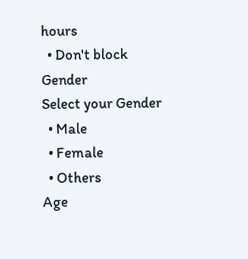hours
  • Don't block
Gender
Select your Gender
  • Male
  • Female
  • Others
Age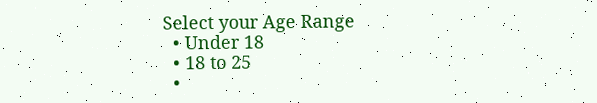Select your Age Range
  • Under 18
  • 18 to 25
  •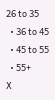26 to 35
  • 36 to 45
  • 45 to 55
  • 55+
X